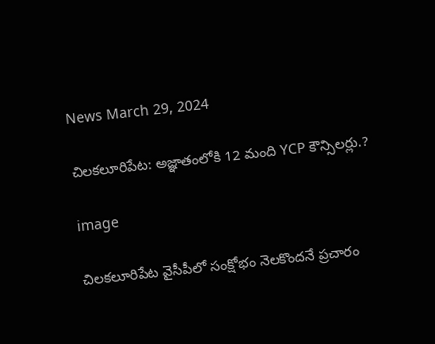News March 29, 2024

చిలకలూరిపేట: అజ్ఞాతంలోకి 12 మంది YCP కౌన్సిలర్లు.?

image

చిలకలూరిపేట వైసీపీలో సంక్షోభం నెలకొందనే ప్రచారం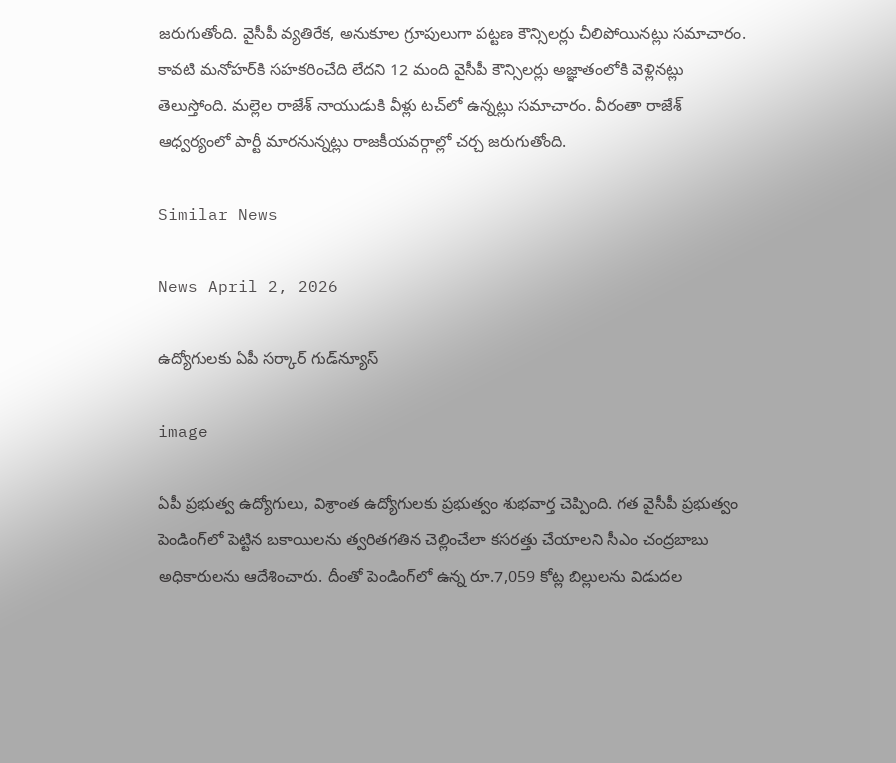జరుగుతోంది. వైసీపీ వ్యతిరేక, అనుకూల గ్రూపులుగా పట్టణ కౌన్సిలర్లు చీలిపోయినట్లు సమాచారం. కావటి మనోహర్‌కి సహకరించేది లేదని 12 మంది వైసీపీ కౌన్సిలర్లు అజ్ఞాతంలోకి వెళ్లినట్లు తెలుస్తోంది. మల్లెల రాజేశ్ నాయుడుకి వీళ్లు టచ్‌లో ఉన్నట్లు సమాచారం. వీరంతా రాజేశ్ ఆధ్వర్యంలో పార్టీ మారనున్నట్లు రాజకీయవర్గాల్లో చర్చ జరుగుతోంది.

Similar News

News April 2, 2026

ఉద్యోగులకు ఏపీ సర్కార్ గుడ్‌న్యూస్

image

ఏపీ ప్రభుత్వ ఉద్యోగులు, విశ్రాంత ఉద్యోగులకు ప్రభుత్వం శుభవార్త చెప్పింది. గత వైసీపీ ప్రభుత్వం పెండింగ్‌లో పెట్టిన బకాయిలను త్వరితగతిన చెల్లించేలా కసరత్తు చేయాలని సీఎం చంద్రబాబు అధికారులను ఆదేశించారు. దీంతో పెండింగ్‌లో ఉన్న రూ.7,059 కోట్ల బిల్లులను విడుదల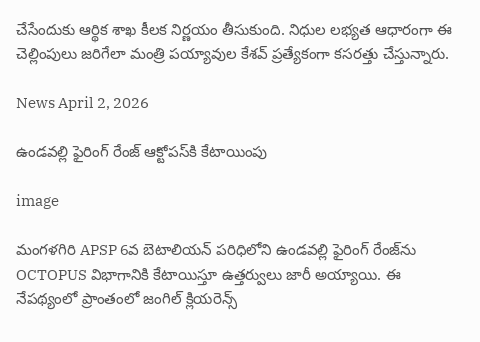చేసేందుకు ఆర్థిక శాఖ కీలక నిర్ణయం తీసుకుంది. నిధుల లభ్యత ఆధారంగా ఈ చెల్లింపులు జరిగేలా మంత్రి పయ్యావుల కేశవ్ ప్రత్యేకంగా కసరత్తు చేస్తున్నారు.

News April 2, 2026

ఉండవల్లి ఫైరింగ్ రేంజ్ ఆక్టోపస్‌కి కేటాయింపు

image

మంగళగిరి APSP 6వ బెటాలియన్ పరిధిలోని ఉండవల్లి ఫైరింగ్ రేంజ్‌ను OCTOPUS విభాగానికి కేటాయిస్తూ ఉత్తర్వులు జారీ అయ్యాయి. ఈ నేపథ్యంలో ప్రాంతంలో జంగిల్ క్లియరెన్స్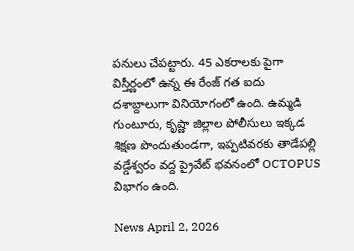పనులు చేపట్టారు. 45 ఎకరాలకు పైగా విస్తీర్ణంలో ఉన్న ఈ రేంజ్ గత ఐదు దశాబ్దాలుగా వినియోగంలో ఉంది. ఉమ్మడి గుంటూరు, కృష్ణా జిల్లాల పోలీసులు ఇక్కడ శిక్షణ పొందుతుండగా, ఇప్పటివరకు తాడేపల్లి వడ్డేశ్వరం వద్ద ప్రైవేట్ భవనంలో OCTOPUS విభాగం ఉంది.

News April 2, 2026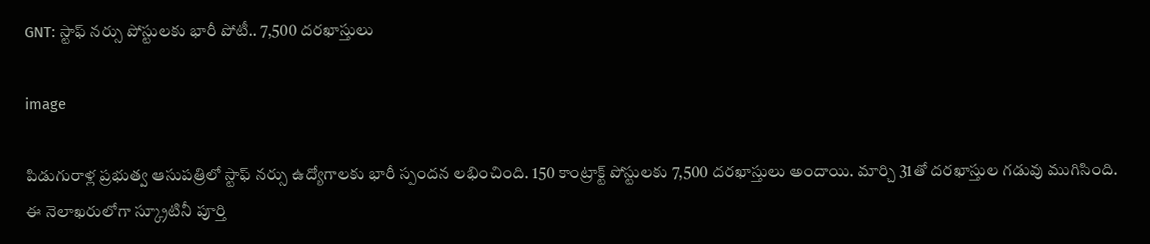GNT: స్టాఫ్ నర్సు పోస్టులకు భారీ పోటీ.. 7,500 దరఖాస్తులు

image

పిడుగురాళ్ల ప్రభుత్వ ఆసుపత్రిలో స్టాఫ్ నర్సు ఉద్యోగాలకు భారీ స్పందన లభించింది. 150 కాంట్రాక్ట్ పోస్టులకు 7,500 దరఖాస్తులు అందాయి. మార్చి 31తో దరఖాస్తుల గడువు ముగిసింది. ఈ నెలాఖరులోగా స్క్రూటినీ పూర్తి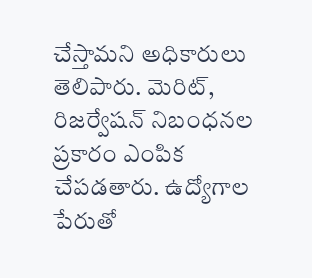చేస్తామని అధికారులు తెలిపారు. మెరిట్, రిజర్వేషన్ నిబంధనల ప్రకారం ఎంపిక చేపడతారు. ఉద్యోగాల పేరుతో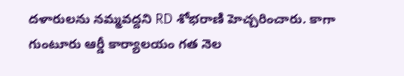దళారులను నమ్మవద్దని RD శోభరాణి హెచ్చరించారు. కాగా గుంటూరు ఆర్డీ కార్యాలయం గత నెల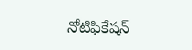నోటిఫికేషన్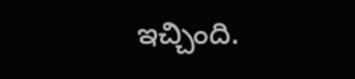ఇచ్చింది.